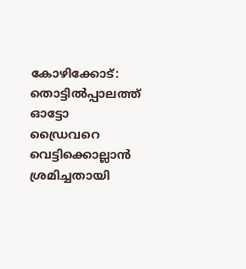കോഴിക്കോട്: തൊട്ടിൽപ്പാലത്ത് ഓട്ടോ ഡ്രൈവറെ വെട്ടിക്കൊല്ലാൻ ശ്രമിച്ചതായി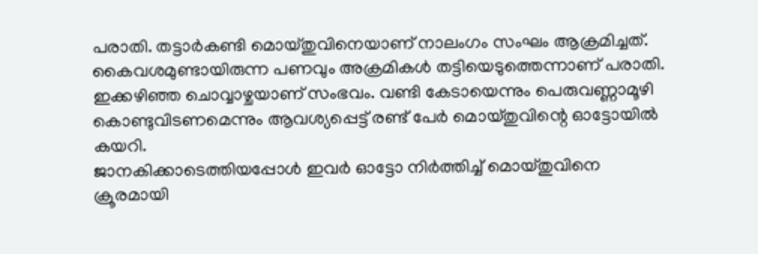പരാതി. തട്ടാർകണ്ടി മൊയ്തുവിനെയാണ് നാലംഗം സംഘം ആക്രമിച്ചത്. കൈവശമുണ്ടായിരുന്ന പണവും അക്രമികൾ തട്ടിയെടുത്തെന്നാണ് പരാതി. ഇക്കഴിഞ്ഞ ചൊവ്വാഴ്ചയാണ് സംഭവം. വണ്ടി കേടായെന്നും പെരുവണ്ണാമൂഴി കൊണ്ടുവിടണമെന്നും ആവശ്യപ്പെട്ട് രണ്ട് പേർ മൊയ്തുവിന്റെ ഓട്ടോയിൽ കയറി.
ജാനകിക്കാടെത്തിയപ്പോൾ ഇവർ ഓട്ടോ നിർത്തിച്ച് മൊയ്തുവിനെ ക്രൂരമായി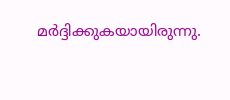മർദ്ദിക്കുകയായിരുന്നു.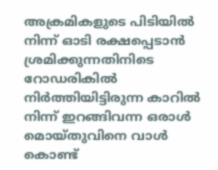അക്രമികളുടെ പിടിയിൽ നിന്ന് ഓടി രക്ഷപ്പെടാൻ ശ്രമിക്കുന്നതിനിടെ റോഡരികിൽ നിർത്തിയിട്ടിരുന്ന കാറിൽ നിന്ന് ഇറങ്ങിവന്ന ഒരാൾ മൊയ്തുവിനെ വാൾ കൊണ്ട്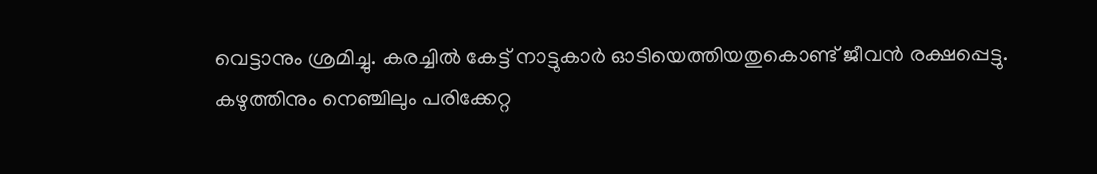വെട്ടാനും ശ്രമിച്ചു. കരച്ചിൽ കേട്ട് നാട്ടുകാർ ഓടിയെത്തിയതുകൊണ്ട് ജീവൻ രക്ഷപ്പെട്ടു.
കഴുത്തിനും നെഞ്ചിലും പരിക്കേറ്റ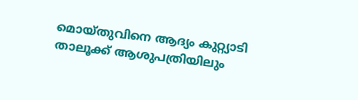മൊയ്തുവിനെ ആദ്യം കുറ്റ്യാടി താലൂക്ക് ആശുപത്രിയിലും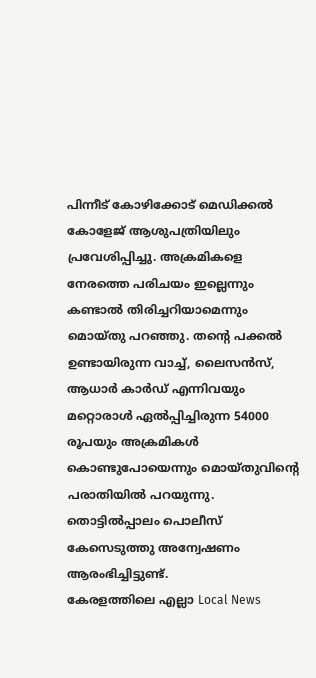പിന്നീട് കോഴിക്കോട് മെഡിക്കൽ കോളേജ് ആശുപത്രിയിലും പ്രവേശിപ്പിച്ചു. അക്രമികളെ നേരത്തെ പരിചയം ഇല്ലെന്നും കണ്ടാൽ തിരിച്ചറിയാമെന്നും മൊയ്തു പറഞ്ഞു. തന്റെ പക്കൽ ഉണ്ടായിരുന്ന വാച്ച്, ലൈസൻസ്, ആധാർ കാർഡ് എന്നിവയും മറ്റൊരാൾ ഏൽപ്പിച്ചിരുന്ന 54000 രൂപയും അക്രമികൾ കൊണ്ടുപോയെന്നും മൊയ്തുവിന്റെ പരാതിയിൽ പറയുന്നു. തൊട്ടിൽപ്പാലം പൊലീസ് കേസെടുത്തു അന്വേഷണം ആരംഭിച്ചിട്ടുണ്ട്.
കേരളത്തിലെ എല്ലാ Local News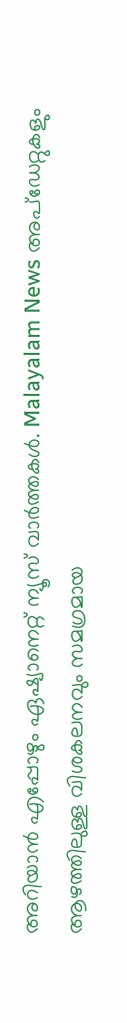അറിയാൻ എപ്പോഴും ഏഷ്യാനെറ്റ് ന്യൂസ് വാർത്തകൾ. Malayalam News അപ്ഡേറ്റുകളും ആഴത്തിലുള്ള വിശകലനവും സമഗ്രമായ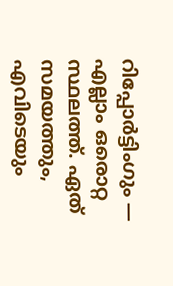റിപ്പോർട്ടിംഗും — എല്ലാം ഒരൊറ്റ സ്ഥലത്ത്. ഏത് സമയത്തും, എവിടെയും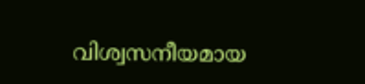വിശ്വസനീയമായ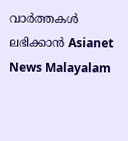വാർത്തകൾ ലഭിക്കാൻ Asianet News Malayalam